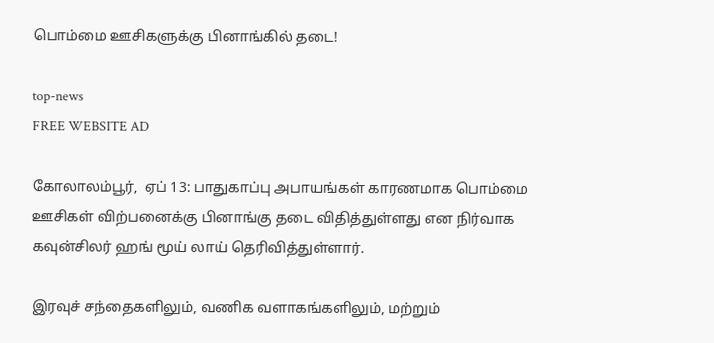பொம்மை ஊசிகளுக்கு பினாங்கில் தடை!

top-news
FREE WEBSITE AD

கோலாலம்பூர்,  ஏப் 13: பாதுகாப்பு அபாயங்கள் காரணமாக பொம்மை ஊசிகள் விற்பனைக்கு பினாங்கு தடை விதித்துள்ளது என நிர்வாக கவுன்சிலர் ஹங் மூய் லாய் தெரிவித்துள்ளார்.

இரவுச் சந்தைகளிலும், வணிக வளாகங்களிலும், மற்றும்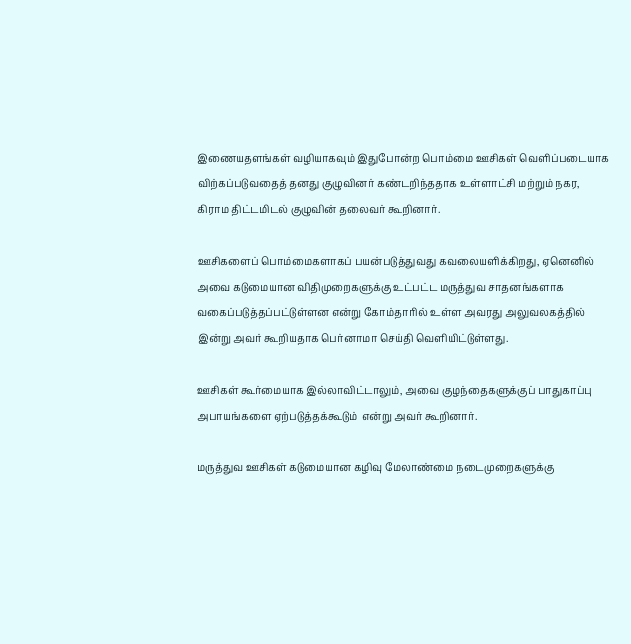இணையதளங்கள் வழியாகவும் இதுபோன்ற பொம்மை ஊசிகள் வெளிப்படையாக விற்கப்படுவதைத் தனது குழுவினர் கண்டறிந்ததாக உள்ளாட்சி மற்றும் நகர, கிராம திட்டமிடல் குழுவின் தலைவர் கூறினார்.

ஊசிகளைப் பொம்மைகளாகப் பயன்படுத்துவது கவலையளிக்கிறது, ஏனெனில் அவை கடுமையான விதிமுறைகளுக்கு உட்பட்ட மருத்துவ சாதனங்களாக வகைப்படுத்தப்பட்டுள்ளன என்று கோம்தாரில் உள்ள அவரது அலுவலகத்தில் இன்று அவர் கூறியதாக பெர்னாமா செய்தி வெளியிட்டுள்ளது.

ஊசிகள் கூர்மையாக இல்லாவிட்டாலும், அவை குழந்தைகளுக்குப் பாதுகாப்பு அபாயங்களை ஏற்படுத்தக்கூடும்  என்று அவர் கூறினார்.

மருத்துவ ஊசிகள் கடுமையான கழிவு மேலாண்மை நடைமுறைகளுக்கு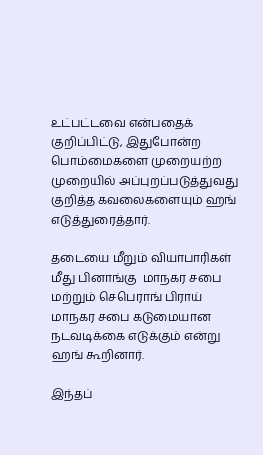உட்பட்டவை என்பதைக் குறிப்பிட்டு, இதுபோன்ற பொம்மைகளை முறையற்ற முறையில் அப்புறப்படுத்துவது குறித்த கவலைகளையும் ஹங் எடுத்துரைத்தார்.

தடையை மீறும் வியாபாரிகள் மீது பினாங்கு  மாநகர சபை மற்றும் செபெராங் பிராய் மாநகர சபை கடுமையான நடவடிக்கை எடுக்கும் என்று ஹங் கூறினார்.

இந்தப்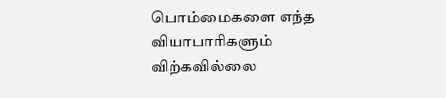பொம்மைகளை எந்த வியாபாரிகளும் விற்கவில்லை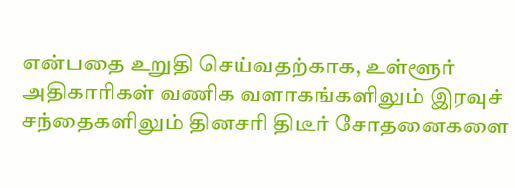என்பதை உறுதி செய்வதற்காக, உள்ளூர் அதிகாரிகள் வணிக வளாகங்களிலும் இரவுச் சந்தைகளிலும் தினசரி திடீர் சோதனைகளை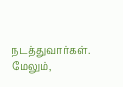நடத்துவார்கள். மேலும்,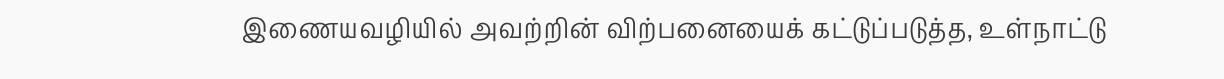இணையவழியில் அவற்றின் விற்பனையைக் கட்டுப்படுத்த, உள்நாட்டு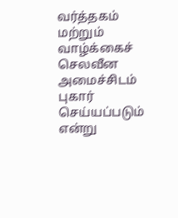வர்த்தகம் மற்றும் வாழ்க்கைச் செலவீன அமைச்சிடம் புகார் செய்யப்படும் என்று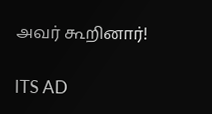அவர் கூறினார்!

ITS AD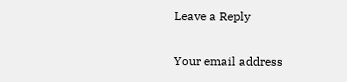Leave a Reply

Your email address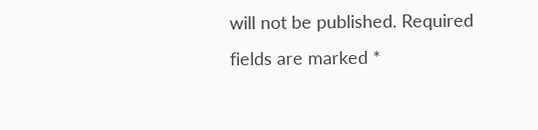will not be published. Required fields are marked *